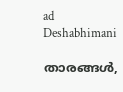ad
Deshabhimani

താരങ്ങൾ,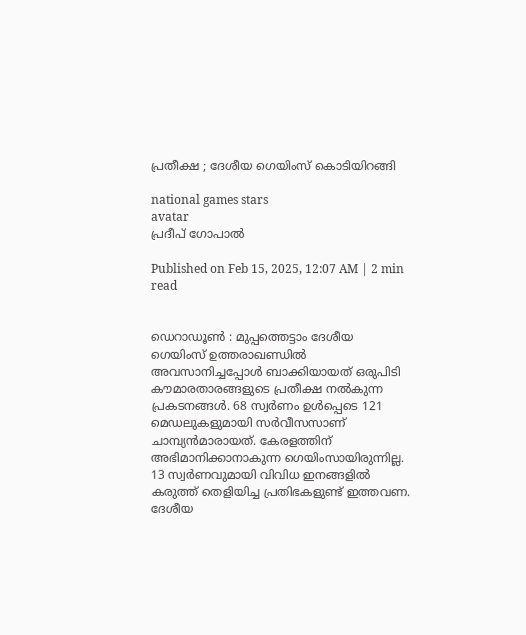പ്രതീക്ഷ ; ദേശീയ ഗെയിംസ്‌ കൊടിയിറങ്ങി

national games stars
avatar
പ്രദീപ്‌ ഗോപാൽ

Published on Feb 15, 2025, 12:07 AM | 2 min read


ഡെറാഡൂൺ : മുപ്പത്തെട്ടാം ദേശീയ ഗെയിംസ്‌ ഉത്തരാഖണ്ഡിൽ അവസാനിച്ചപ്പോൾ ബാക്കിയായത്‌ ഒരുപിടി കൗമാരതാരങ്ങളുടെ പ്രതീക്ഷ നൽകുന്ന പ്രകടനങ്ങൾ. 68 സ്വർണം ഉൾപ്പെടെ 121 മെഡലുകളുമായി സർവീസസാണ്‌ ചാമ്പ്യൻമാരായത്‌. കേരളത്തിന്‌ അഭിമാനിക്കാനാകുന്ന ഗെയിംസായിരുന്നില്ല. 13 സ്വർണവുമായി വിവിധ ഇനങ്ങളിൽ കരുത്ത് തെളിയിച്ച പ്രതിഭകളുണ്ട് ഇത്തവണ. ദേശീയ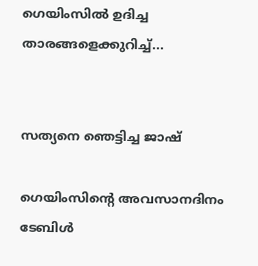ഗെയിംസിൽ ഉദിച്ച താരങ്ങളെക്കുറിച്ച്‌...


സത്യനെ ഞെട്ടിച്ച ജാഷ്

ഗെയിംസിന്റെ അവസാനദിനം ടേബിൾ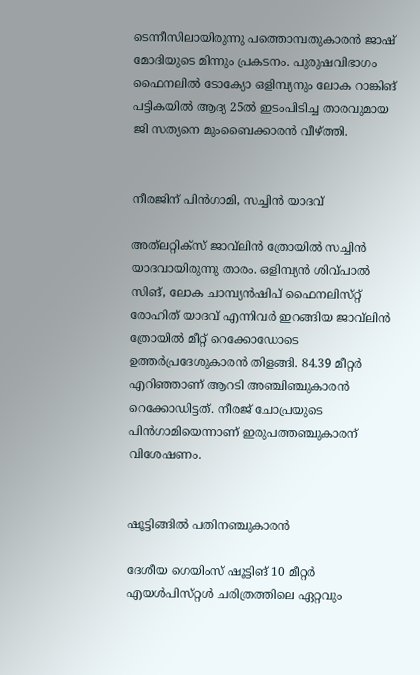ടെന്നീസിലായിരുന്നു പത്തൊമ്പതുകാരൻ ജാഷ്‌ മോദിയുടെ മിന്നും പ്രകടനം. പുരുഷവിഭാഗം ഫൈനലിൽ ടോക്യോ ഒളിമ്പ്യനും ലോക റാങ്കിങ്‌ പട്ടികയിൽ ആദ്യ 25ൽ ഇടംപിടിച്ച താരവുമായ ജി സത്യനെ മുംബൈക്കാരൻ വീഴ്‌ത്തി.


നീരജിന്‌ പിൻഗാമി, സച്ചിൻ യാദവ്‌

അത്‌ലറ്റിക്‌സ്‌ ജാവ്‌ലിൻ ത്രോയിൽ സച്ചിൻ യാദവായിരുന്നു താരം. ഒളിമ്പ്യൻ ശിവ്‌പാൽ സിങ്‌, ലോക ചാമ്പ്യൻഷിപ്‌ ഫൈനലിസ്‌റ്റ്‌ രോഹിത്‌ യാദവ്‌ എന്നിവർ ഇറങ്ങിയ ജാവ്‌ലിൻ ത്രോയിൽ മീറ്റ്‌ റെക്കോഡോടെ ഉത്തർപ്രദേശുകാരൻ തിളങ്ങി. 84.39 മീറ്റർ എറിഞ്ഞാണ്‌ ആറടി അഞ്ചിഞ്ചുകാരൻ റെക്കോഡിട്ടത്‌. നീരജ്‌ ചോപ്രയുടെ പിൻഗാമിയെന്നാണ്‌ ഇരുപത്തഞ്ചുകാരന്‌ വിശേഷണം.


ഷൂട്ടിങ്ങിൽ പതിനഞ്ചുകാരൻ

ദേശീയ ഗെയിംസ്‌ ഷൂട്ടിങ്‌ 10 മീറ്റർ എയൾപിസ്‌റ്റൾ ചരിത്രത്തിലെ ഏറ്റവും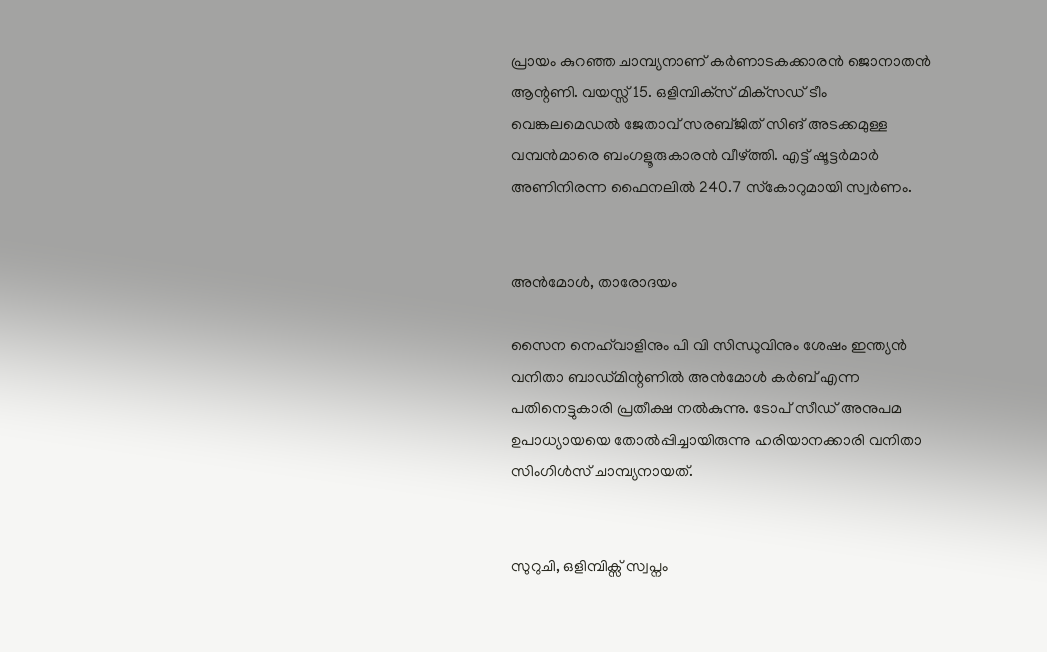പ്രായം കുറഞ്ഞ ചാമ്പ്യനാണ്‌ കർണാടകക്കാരൻ ജൊനാതൻ ആന്റണി. വയസ്സ്‌ 15. ഒളിമ്പിക്‌സ്‌ മിക്‌സഡ്‌ ടീം വെങ്കലമെഡൽ ജേതാവ്‌ സരബ്‌ജിത്‌ സിങ്‌ അടക്കമുള്ള വമ്പൻമാരെ ബംഗളൂരുകാരൻ വീഴ്‌ത്തി. എട്ട്‌ ഷൂട്ടർമാർ അണിനിരന്ന ഫൈനലിൽ 240.7 സ്‌കോറുമായി സ്വർണം.


അൻമോൾ, താരോദയം

സൈന നെഹ്‌വാളിനും പി വി സിന്ധുവിനും ശേഷം ഇന്ത്യൻ വനിതാ ബാഡ്‌മിന്റണിൽ അൻമോൾ കർബ്‌ എന്ന പതിനെട്ടുകാരി പ്രതീക്ഷ നൽകുന്നു. ടോപ്‌ സീഡ്‌ അനുപമ ഉപാധ്യായയെ തോൽപ്പിച്ചായിരുന്നു ഹരിയാനക്കാരി വനിതാ സിംഗിൾസ്‌ ചാമ്പ്യനായത്‌.


സുറുചി, ഒളിമ്പിക്സ് സ്വപ്നം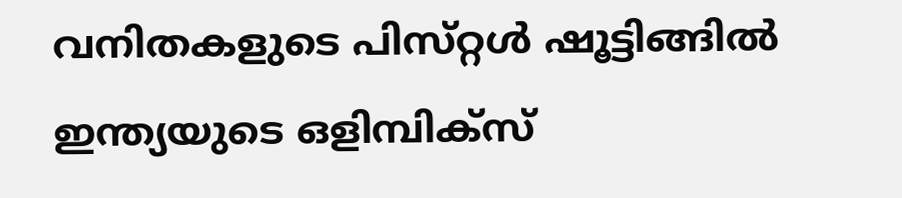വനിതകളുടെ പിസ്‌റ്റൾ ഷൂട്ടിങ്ങിൽ ഇന്ത്യയുടെ ഒളിമ്പിക്‌സ്‌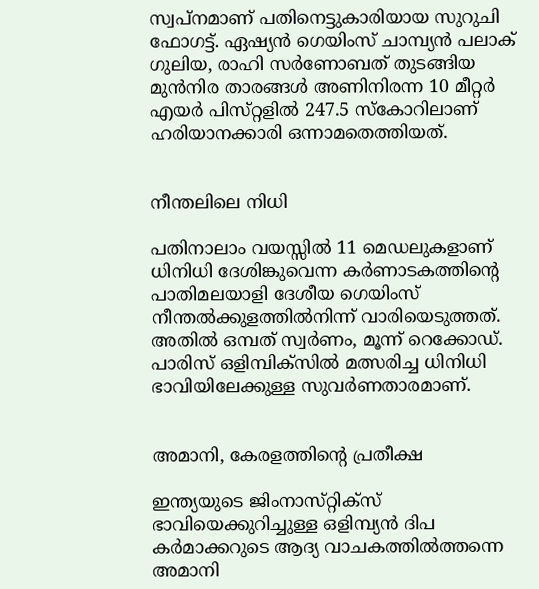സ്വപ്‌നമാണ്‌ പതിനെട്ടുകാരിയായ സുറുചി ഫോഗട്ട്‌. ഏഷ്യൻ ഗെയിംസ്‌ ചാമ്പ്യൻ പലാക്‌ ഗുലിയ, രാഹി സർണോബത്‌ തുടങ്ങിയ മുൻനിര താരങ്ങൾ അണിനിരന്ന 10 മീറ്റർ എയർ പിസ്‌റ്റളിൽ 247.5 സ്‌കോറിലാണ്‌ ഹരിയാനക്കാരി ഒന്നാമതെത്തിയത്‌.


നീന്തലിലെ നിധി

പതിനാലാം വയസ്സിൽ 11 മെഡലുകളാണ്‌ ധിനിധി ദേശിങ്കുവെന്ന കർണാടകത്തിന്റെ പാതിമലയാളി ദേശീയ ഗെയിംസ്‌ നീന്തൽക്കുളത്തിൽനിന്ന്‌ വാരിയെടുത്തത്‌. അതിൽ ഒമ്പത്‌ സ്വർണം, മൂന്ന്‌ റെക്കോഡ്‌. പാരിസ് ഒളിമ്പിക്‌സിൽ മത്സരിച്ച ധിനിധി ഭാവിയിലേക്കുള്ള സുവർണതാരമാണ്‌.


അമാനി, കേരളത്തിന്റെ പ്രതീക്ഷ

ഇന്ത്യയുടെ ജിംനാസ്‌റ്റിക്സ്‌ ഭാവിയെക്കുറിച്ചുള്ള ഒളിമ്പ്യൻ ദിപ കർമാക്കറുടെ ആദ്യ വാചകത്തിൽത്തന്നെ അമാനി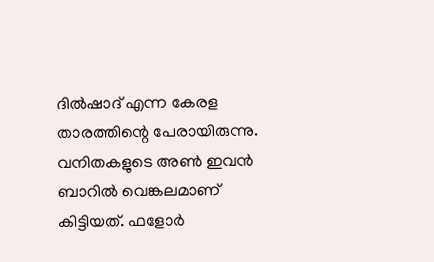ദിൽഷാദ്‌ എന്ന കേരള താരത്തിന്റെ പേരായിരുന്നു. വനിതകളുടെ അൺ ഇവൻ ബാറിൽ വെങ്കലമാണ്‌ കിട്ടിയത്‌. ഫളോർ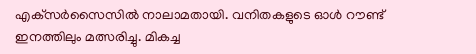എക്‌സർസൈസിൽ നാലാമതായി. വനിതകളുടെ ഓൾ റൗണ്ട്‌ ഇനത്തിലും മത്സരിച്ചു. മികച്ച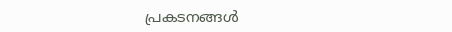പ്രകടനങ്ങൾ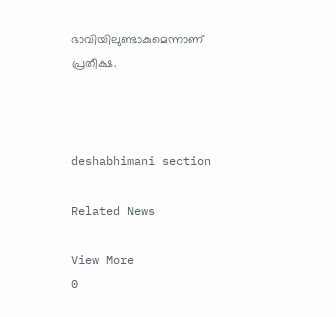ഭാവിയിലുണ്ടാകുമെന്നാണ്‌ പ്രതീക്ഷ.



deshabhimani section

Related News

View More
0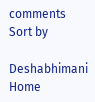comments
Sort by

Deshabhimani
Home